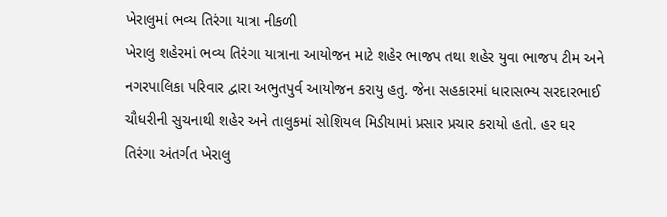ખેરાલુમાં ભવ્ય તિરંગા યાત્રા નીકળી
ખેરાલુ શહેરમાં ભવ્ય તિરંગા યાત્રાના આયોજન માટે શહેર ભાજપ તથા શહેર યુવા ભાજપ ટીમ અને નગરપાલિકા પરિવાર દ્વારા અભુતપુર્વ આયોજન કરાયુ હતુ. જેના સહકારમાં ધારાસભ્ય સરદારભાઈ ચૌધરીની સુચનાથી શહેર અને તાલુકમાં સોશિયલ મિડીયામાં પ્રસાર પ્રચાર કરાયો હતો. હર ઘર તિરંગા અંતર્ગત ખેરાલુ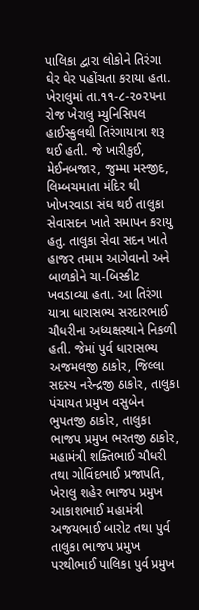પાલિકા દ્વારા લોકોને તિરંગા ઘેર ઘેર પહોંચતા કરાયા હતા.
ખેરાલુમાં તા.૧૧-૮-૨૦૨૫ના રોજ ખેરાલુ મ્યુનિસિપલ હાઈસ્કુલથી તિરંગાયાત્રા શરૂ થઈ હતી. જે ખારીકુઈ, મેઈનબજાર, જુમ્મા મસ્જીદ, લિમ્બચમાતા મંદિર થી ખોખરવાડા સંઘ થઈ તાલુકા સેવાસદન ખાતે સમાપન કરાયુ હતુ. તાલુકા સેવા સદન ખાતે હાજર તમામ આગેવાનો અને બાળકોને ચા-બિસ્કીટ ખવડાવ્યા હતા. આ તિરંગા યાત્રા ધારાસભ્ય સરદારભાઈ ચૌધરીના અધ્યક્ષસ્થાને નિકળી હતી. જેમાં પુર્વ ધારાસભ્ય અજમલજી ઠાકોર, જિલ્લા સદસ્ય નરેન્દ્રજી ઠાકોર, તાલુકા પંચાયત પ્રમુખ વસુબેન ભુપતજી ઠાકોર, તાલુકા ભાજપ પ્રમુખ ભરતજી ઠાકોર, મહામંત્રી શક્તિભાઈ ચૌધરી તથા ગોવિંદભાઈ પ્રજાપતિ, ખેરાલુ શહેર ભાજપ પ્રમુખ આકાશભાઈ મહામંત્રી અજયભાઈ બારોટ તથા પુર્વ તાલુકા ભાજપ પ્રમુખ પરથીભાઈ પાલિકા પુર્વ પ્રમુખ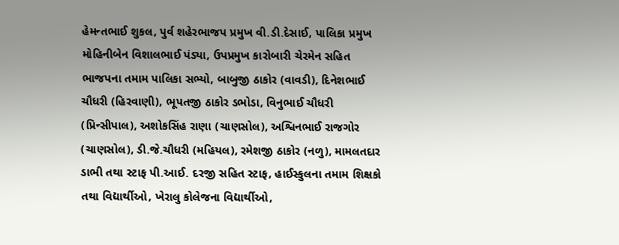હેમન્તભાઈ શુકલ, પુર્વ શહેરભાજપ પ્રમુખ વી.ડી.દેસાઈ, પાલિકા પ્રમુખ મોહિનીબેન વિશાલભાઈ પંડ્યા, ઉપપ્રમુખ કારોબારી ચેરમેન સહિત ભાજપના તમામ પાલિકા સભ્યો, બાબુજી ઠાકોર (વાવડી), દિનેશભાઈ ચૌધરી (હિરવાણી), ભૂપતજી ઠાકોર ડભોડા, વિનુભાઈ ચૌધરી (પ્રિન્સીપાલ), અશોકસિંહ રાણા (ચાણસોલ), અશ્વિનભાઈ રાજગોર (ચાણસોલ), ડી.જે.ચૌધરી (મહિયલ), રમેશજી ઠાકોર (નળુ), મામલતદાર ડાભી તથા સ્ટાફ પી.આઈ. દરજી સહિત સ્ટાફ, હાઈસ્કુલના તમામ શિક્ષકો તથા વિદ્યાર્થીઓ, ખેરાલુ કોલેજના વિદ્યાર્થીઓ,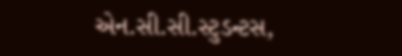એન.સી.સી.સ્ટુડન્ટસ,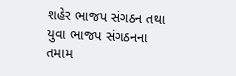શહેર ભાજપ સંગઠન તથા યુવા ભાજપ સંગઠનના તમામ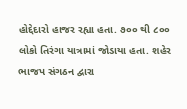હોદ્દેદારો હાજર રહ્યા હતા. ૭૦૦ થી ૮૦૦ લોકો તિરંગા યાત્રામાં જોડાયા હતા. શહેર ભાજપ સંગઠન દ્વારા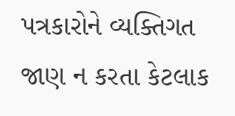પત્રકારોને વ્યક્તિગત જાણ ન કરતા કેટલાક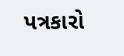પત્રકારો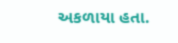અકળાયા હતા.